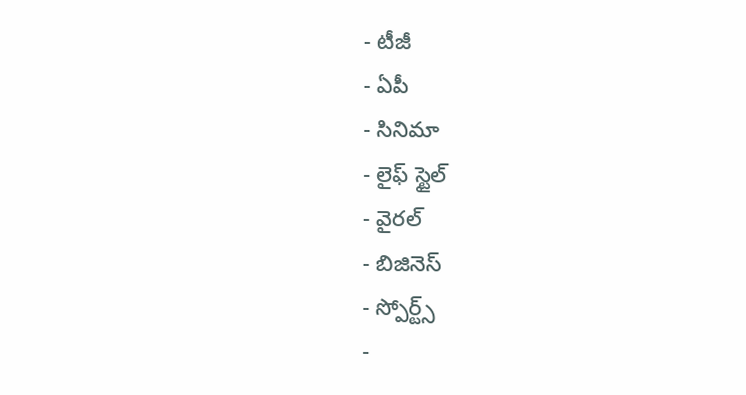- టీజీ
- ఏపీ
- సినిమా
- లైఫ్ స్టైల్
- వైరల్
- బిజినెస్
- స్పోర్ట్స్
-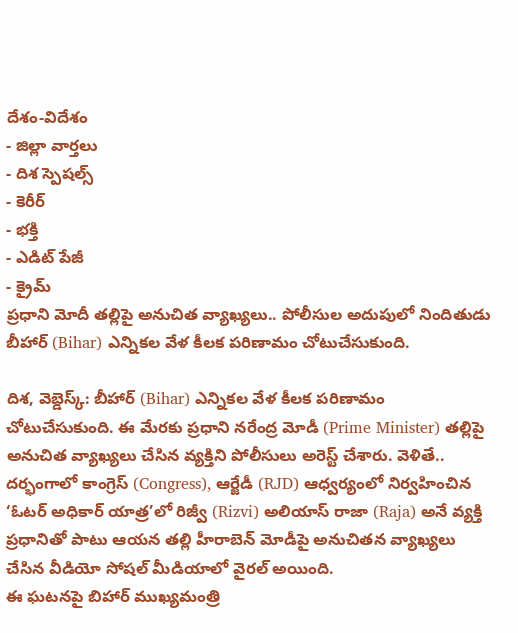దేశం-విదేశం
- జిల్లా వార్తలు
- దిశ స్పెషల్స్
- కెరీర్
- భక్తి
- ఎడిట్ పేజీ
- క్రైమ్
ప్రధాని మోదీ తల్లిపై అనుచిత వ్యాఖ్యలు.. పోలీసుల అదుపులో నిందితుడు
బీహార్ (Bihar) ఎన్నికల వేళ కీలక పరిణామం చోటుచేసుకుంది.

దిశ, వెబ్డెస్క్: బీహార్ (Bihar) ఎన్నికల వేళ కీలక పరిణామం చోటుచేసుకుంది. ఈ మేరకు ప్రధాని నరేంద్ర మోడీ (Prime Minister) తల్లిపై అనుచిత వ్యాఖ్యలు చేసిన వ్యక్తిని పోలీసులు అరెస్ట్ చేశారు. వెళితే.. దర్భంగాలో కాంగ్రెస్ (Congress), ఆర్జేడీ (RJD) ఆధ్వర్యంలో నిర్వహించిన ‘ఓటర్ అధికార్ యాత్ర’లో రిజ్వీ (Rizvi) అలియాస్ రాజా (Raja) అనే వ్యక్తి ప్రధానితో పాటు ఆయన తల్లి హీరాబెన్ మోడీపై అనుచితన వ్యాఖ్యలు చేసిన వీడియో సోషల్ మీడియాలో వైరల్ అయింది.
ఈ ఘటనపై బిహార్ ముఖ్యమంత్రి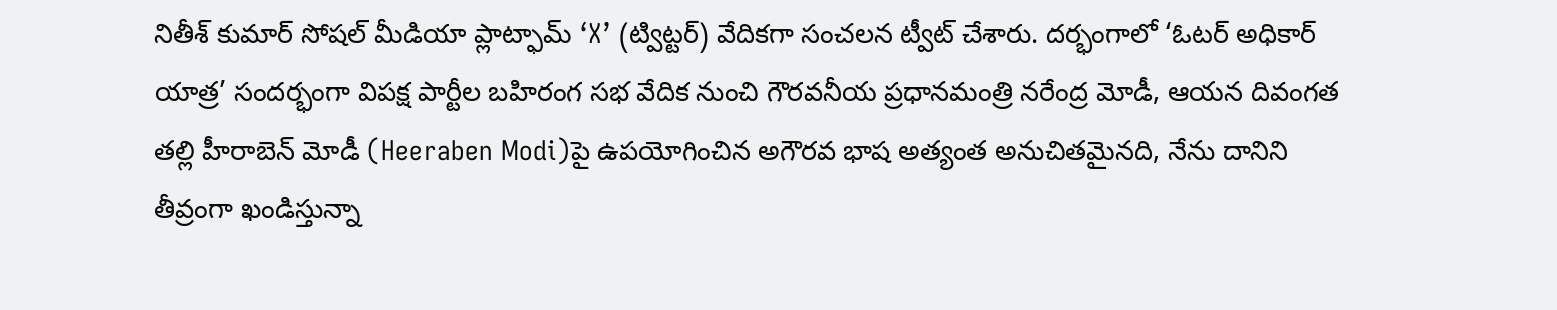నితీశ్ కుమార్ సోషల్ మీడియా ప్లాట్ఫామ్ ‘X’ (ట్విట్టర్) వేదికగా సంచలన ట్వీట్ చేశారు. దర్భంగాలో ‘ఓటర్ అధికార్ యాత్ర’ సందర్భంగా విపక్ష పార్టీల బహిరంగ సభ వేదిక నుంచి గౌరవనీయ ప్రధానమంత్రి నరేంద్ర మోడీ, ఆయన దివంగత తల్లి హీరాబెన్ మోడీ (Heeraben Modi)పై ఉపయోగించిన అగౌరవ భాష అత్యంత అనుచితమైనది, నేను దానిని తీవ్రంగా ఖండిస్తున్నా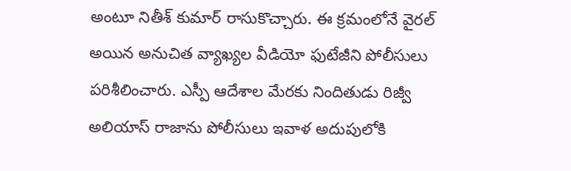అంటూ నితీశ్ కుమార్ రాసుకొచ్చారు. ఈ క్రమంలోనే వైరల్ అయిన అనుచిత వ్యాఖ్యల వీడియో ఫుటేజీని పోలీసులు పరిశీలించారు. ఎస్పీ ఆదేశాల మేరకు నిందితుడు రిజ్వీ అలియాస్ రాజాను పోలీసులు ఇవాళ అదుపులోకి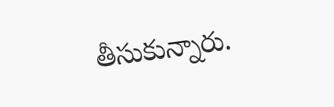తీసుకున్నారు.